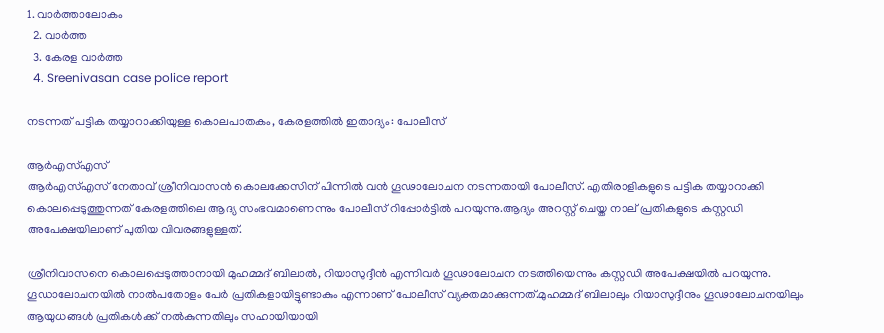1. വാര്‍ത്താലോകം
  2. വാര്‍ത്ത
  3. കേരള വാര്‍ത്ത
  4. Sreenivasan case police report

നടന്നത് പട്ടിക തയ്യാറാക്കിയുള്ള കൊലപാതകം, കേരളത്തിൽ ഇതാദ്യം: പോലീസ്

ആർഎസ്എസ്
ആർഎസ്എസ് നേതാവ് ശ്രീനിവാസൻ കൊലക്കേസിന് പിന്നിൽ വൻ ഗൂഢാലോചന നടന്നതായി പോലീസ്. എതിരാളികളുടെ പട്ടിക തയ്യാറാക്കി കൊലപ്പെടുത്തുന്നത് കേരളത്തിലെ ആദ്യ സംഭവമാണെന്നും പോലീസ് റിപ്പോർട്ടിൽ പറയുന്നു.ആദ്യം അറസ്റ്റ് ചെയ്ത നാല് പ്രതികളുടെ കസ്റ്റഡി അപേക്ഷയിലാണ് പുതിയ വിവരങ്ങളുള്ളത്.

ശ്രീനിവാസനെ കൊലപ്പെടുത്താനാ‌യി മുഹമ്മദ് ബിലാൽ, റിയാസുദ്ദീൻ എന്നിവർ ഗൂഢാലോചന നടത്തിയെന്നും കസ്റ്റഡി അപേക്ഷയിൽ പറയുന്നു. ഗൂഡാലോചനയിൽ നാൽപതോളം പേർ പ്രതികളായിട്ടുണ്ടാകും എന്നാണ് പോലീസ് വ്യക്തമാക്കു‌ന്നത്.മുഹമ്മദ് ബിലാലും റിയാസുദ്ദീനും ഗൂഢാലോചനയിലും ആയുധങ്ങൾ പ്രതികൾക്ക് നൽകുന്നതിലും സഹായിയായി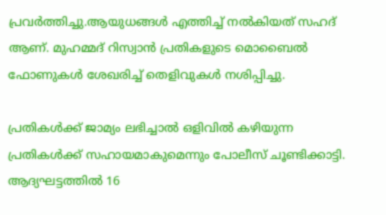പ്രവർത്തിച്ചു.ആയുധങ്ങൾ എത്തിച്ച് നൽകിയത് സഹദ് ആണ്. മുഹമ്മദ് റിസ്വാൻ പ്രതികളുടെ മൊബൈൽ ഫോണുകൾ ശേഖരിച്ച് തെളിവുകൾ നശിപ്പിച്ചു.

പ്രതികൾക്ക് ജാമ്യം ലഭിച്ചാൽ ഒളിവിൽ കഴിയുന്ന പ്രതികൾക്ക് സഹായമാകുമെന്നും പോലീസ് ചൂണ്ടിക്കാട്ടി. ആദ്യഘട്ടത്തിൽ 16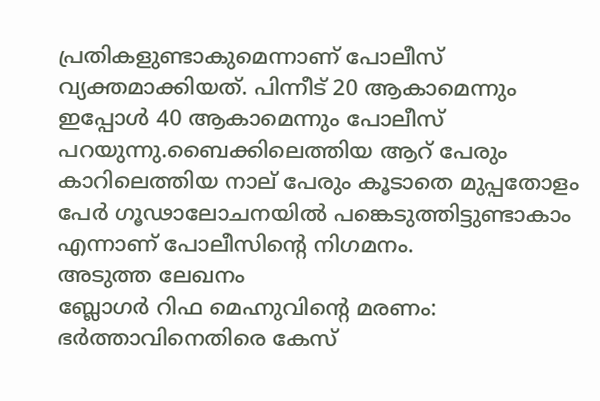പ്രതികളുണ്ടാകുമെന്നാണ് പോലീസ് വ്യക്തമാക്കിയത്. പിന്നീട് 20 ആകാമെന്നും ഇപ്പോൾ 40 ആകാമെന്നും പോലീസ് പറയുന്നു.ബൈക്കിലെത്തിയ ആറ് പേരും കാറിലെത്തിയ നാല് പേരും കൂടാതെ മുപ്പതോളം പേർ ഗൂഢാലോചനയിൽ പങ്കെടുത്തിട്ടുണ്ടാകാം എന്നാണ് പോലീസിന്‍റെ നിഗമനം.
അടുത്ത ലേഖനം
ബ്ലോഗർ റിഫ മെഹ്നുവിന്റെ മരണം: ഭർത്താവിനെതിരെ കേസ്